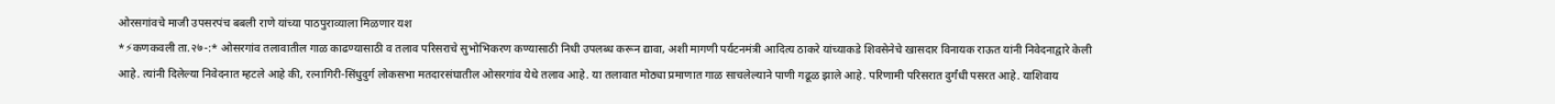ओरसगांवचे माजी उपसरपंच बबली राणे यांच्या पाठपुराव्याला मिळणार यश
*⚡कणकवली ता.२७-:* ओसरगांव तलावातील गाळ काढण्यासाठी व तलाव परिसराचे सुभोभिकरण कण्यासाठी निधी उपलब्ध करून द्यावा, अशी मागणी पर्यटनमंत्री आदित्य ठाकरे यांच्याकडे शिवसेनेचे खासदार विनायक राऊत यांनी निवेदनाद्वारे केली आहे. त्यांनी दिलेल्या निवेदनात म्हटले आहे की, रत्नागिरी-सिंधुदुर्ग लोकसभा मतदारसंघातील ओसरगांव येथे तलाव आहे. या तलावात मोठ्या प्रमाणात गाळ साचलेल्याने पाणी गढूळ झाले आहे. परिणामी परिसरात दुर्गंधी पसरत आहे. याशिवाय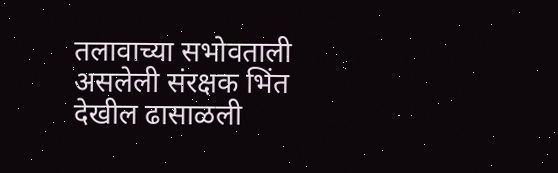तलावाच्या सभोवताली असलेली संरक्षक भिंत देखील ढासाळली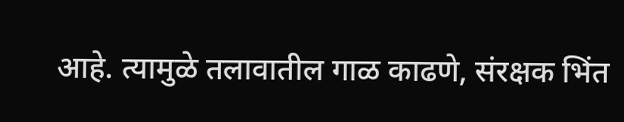आहे. त्यामुळे तलावातील गाळ काढणे, संरक्षक भिंत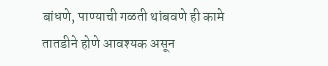बांधणे, पाण्याची गळती थांबवणे ही कामे तातडीने होणे आवश्यक असून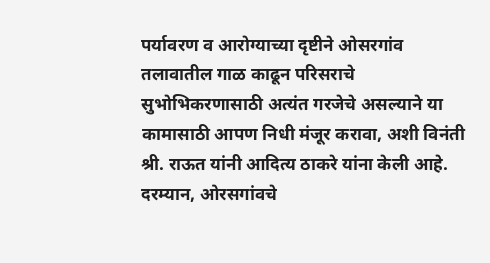पर्यावरण व आरोग्याच्या दृष्टीने ओसरगांव तलावातील गाळ काढून परिसराचे सुभोभिकरणासाठी अत्यंत गरजेचे असल्याने या कामासाठी आपण निधी मंजूर करावा, अशी विनंती श्री. राऊत यांनी आदित्य ठाकरे यांना केली आहे. दरम्यान, ओरसगांवचे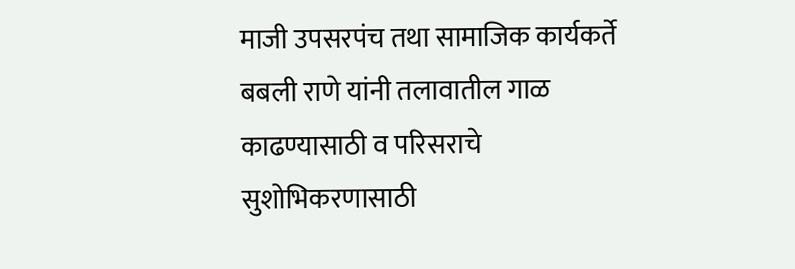माजी उपसरपंच तथा सामाजिक कार्यकर्ते बबली राणे यांनी तलावातील गाळ काढण्यासाठी व परिसराचे सुशोभिकरणासाठी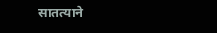सातत्याने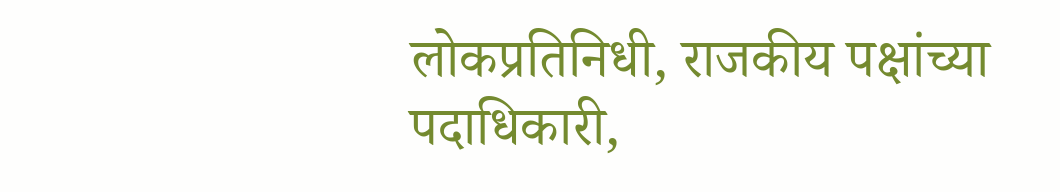लोकप्रतिनिधी, राजकीय पक्षांच्या पदाधिकारी,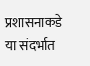प्रशासनाकडे या संदर्भात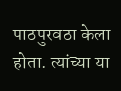पाठपुरवठा केला होता. त्यांच्या या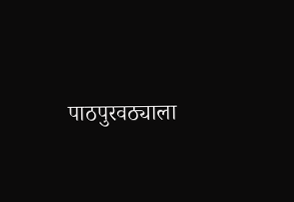पाठपुरवठ्याला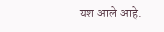यश आले आहे.